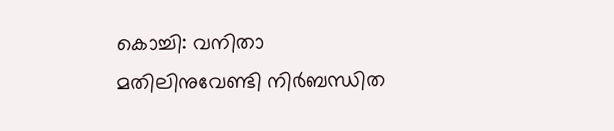കൊച്ചി: വനിതാ മതിലിനുവേണ്ടി നിർബന്ധിത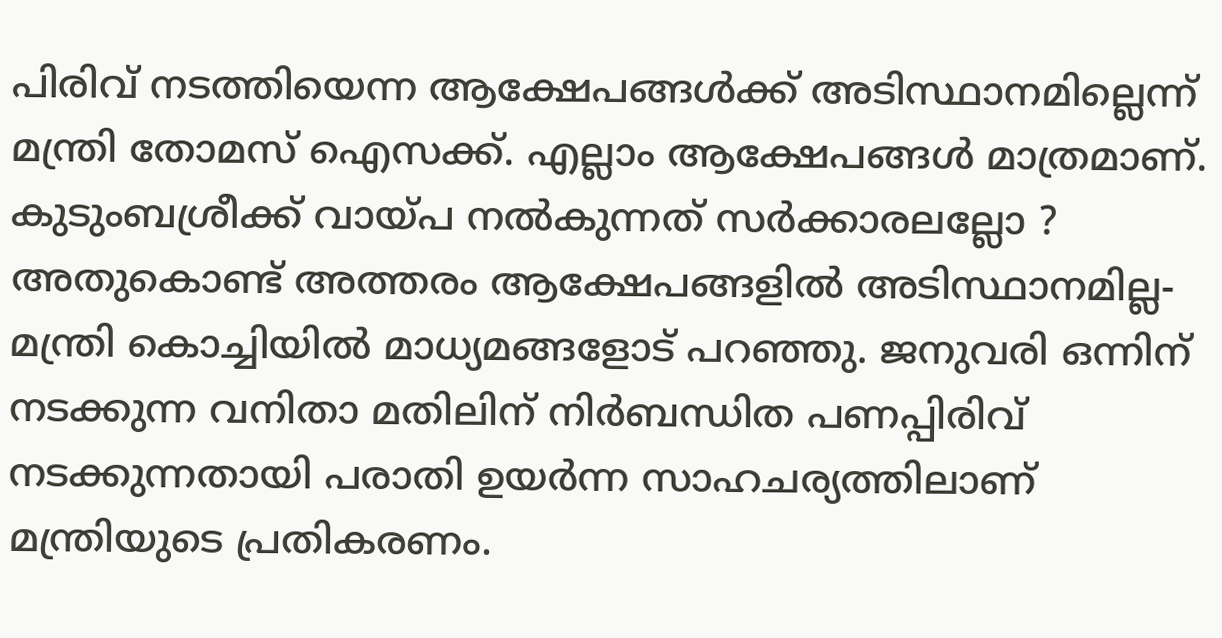പിരിവ് നടത്തിയെന്ന ആക്ഷേപങ്ങൾക്ക് അടിസ്ഥാനമില്ലെന്ന് മന്ത്രി തോമസ് ഐസക്ക്. എല്ലാം ആക്ഷേപങ്ങൾ മാത്രമാണ്. കുടുംബശ്രീക്ക് വായ്പ നൽകുന്നത് സർക്കാരലല്ലോ ? അതുകൊണ്ട് അത്തരം ആക്ഷേപങ്ങളിൽ അടിസ്ഥാനമില്ല- മന്ത്രി കൊച്ചിയിൽ മാധ്യമങ്ങളോട് പറഞ്ഞു. ജനുവരി ഒന്നിന് നടക്കുന്ന വനിതാ മതിലിന് നിർബന്ധിത പണപ്പിരിവ് നടക്കുന്നതായി പരാതി ഉയർന്ന സാഹചര്യത്തിലാണ് മന്ത്രിയുടെ പ്രതികരണം.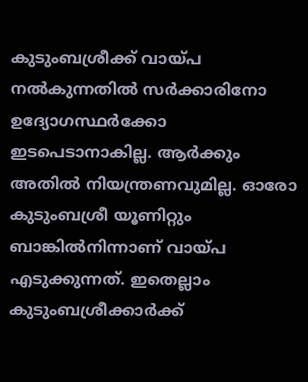കുടുംബശ്രീക്ക് വായ്പ നൽകുന്നതിൽ സർക്കാരിനോ ഉദ്യോഗസ്ഥർക്കോ ഇടപെടാനാകില്ല. ആർക്കും അതിൽ നിയന്ത്രണവുമില്ല. ഓരോ കുടുംബശ്രീ യൂണിറ്റും ബാങ്കിൽനിന്നാണ് വായ്പ എടുക്കുന്നത്. ഇതെല്ലാം കുടുംബശ്രീക്കാർക്ക്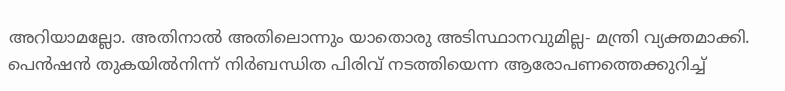അറിയാമല്ലോ. അതിനാൽ അതിലൊന്നും യാതൊരു അടിസ്ഥാനവുമില്ല- മന്ത്രി വ്യക്തമാക്കി. പെൻഷൻ തുകയിൽനിന്ന് നിർബന്ധിത പിരിവ് നടത്തിയെന്ന ആരോപണത്തെക്കുറിച്ച്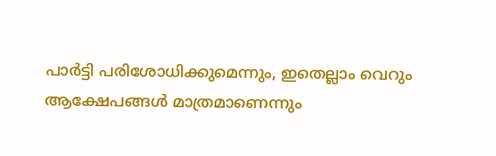പാർട്ടി പരിശോധിക്കുമെന്നും, ഇതെല്ലാം വെറും ആക്ഷേപങ്ങൾ മാത്രമാണെന്നും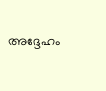അദ്ദേഹം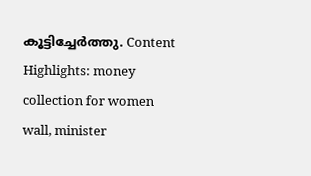കൂട്ടിച്ചേർത്തു. Content Highlights: money collection for women wall, minister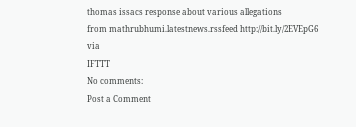thomas issacs response about various allegations
from mathrubhumi.latestnews.rssfeed http://bit.ly/2EVEpG6
via
IFTTT
No comments:
Post a Comment